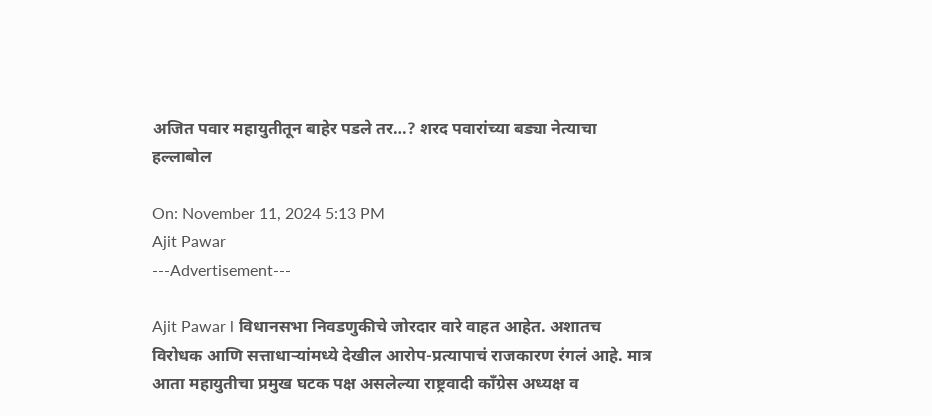अजित पवार महायुतीतून बाहेर पडले तर…? शरद पवारांच्या बड्या नेत्याचा हल्लाबोल

On: November 11, 2024 5:13 PM
Ajit Pawar
---Advertisement---

Ajit Pawar l विधानसभा निवडणुकीचे जोरदार वारे वाहत आहेत. अशातच विरोधक आणि सत्ताधाऱ्यांमध्ये देखील आरोप-प्रत्यापाचं राजकारण रंगलं आहे. मात्र आता महायुतीचा प्रमुख घटक पक्ष असलेल्या राष्ट्रवादी काँग्रेस अध्यक्ष व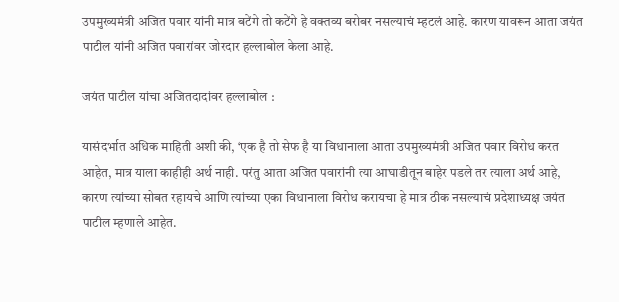उपमुख्यमंत्री अजित पवार यांनी मात्र बटेंगे तो कटेंगे हे वक्तव्य बरोबर नसल्याचं म्हटलं आहे. कारण यावरून आता जयंत पाटील यांनी अजित पवारांवर जोरदार हल्लाबोल केला आहे.

जयंत पाटील यांचा अजितदादांवर हल्लाबोल :

यासंदर्भात अधिक माहिती अशी की, ‘एक है तो सेफ है या विधानाला आता उपमुख्यमंत्री अजित पवार विरोध करत आहेत, मात्र याला काहीही अर्थ नाही. परंतु आता अजित पवारांनी त्या आघाडीतून बाहेर पडले तर त्याला अर्थ आहे, कारण त्यांच्या सोबत रहायचे आणि त्यांच्या एका विधानाला विरोध करायचा हे मात्र ठीक नसल्याचं प्रदेशाध्यक्ष जयंत पाटील म्हणाले आहेत.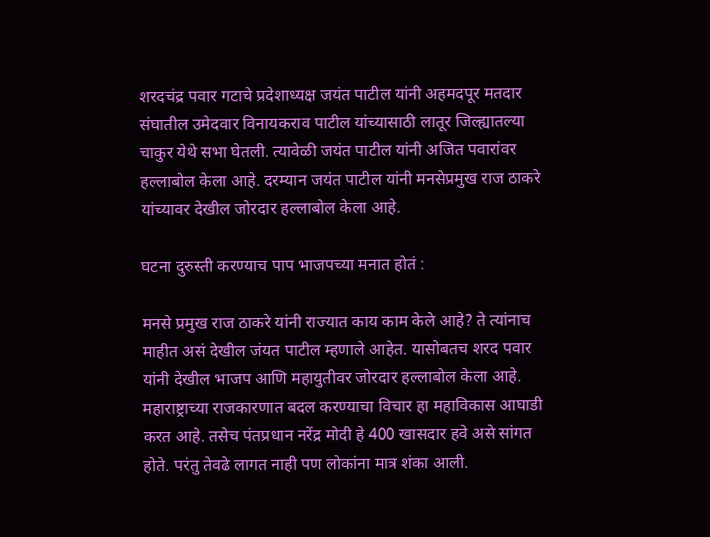शरदचंद्र पवार गटाचे प्रदेशाध्यक्ष जयंत पाटील यांनी अहमदपूर मतदार संघातील उमेदवार विनायकराव पाटील यांच्यासाठी लातूर जिल्ह्यातल्या चाकुर येथे सभा घेतली. त्यावेळी जयंत पाटील यांनी अजित पवारांवर हल्लाबोल केला आहे. दरम्यान जयंत पाटील यांनी मनसेप्रमुख राज ठाकरे यांच्यावर देखील जोरदार हल्लाबोल केला आहे.

घटना दुरुस्ती करण्याच पाप भाजपच्या मनात होतं :

मनसे प्रमुख राज ठाकरे यांनी राज्यात काय काम केले आहे? ते त्यांनाच माहीत असं देखील जंयत पाटील म्हणाले आहेत. यासोबतच शरद पवार यांनी देखील भाजप आणि महायुतीवर जोरदार हल्लाबोल केला आहे. महाराष्ट्राच्या राजकारणात बदल करण्याचा विचार हा महाविकास आघाडी करत आहे. तसेच पंतप्रधान नरेंद्र मोदी हे 400 खासदार हवे असे सांगत होते. परंतु तेवढे लागत नाही पण लोकांना मात्र शंका आली.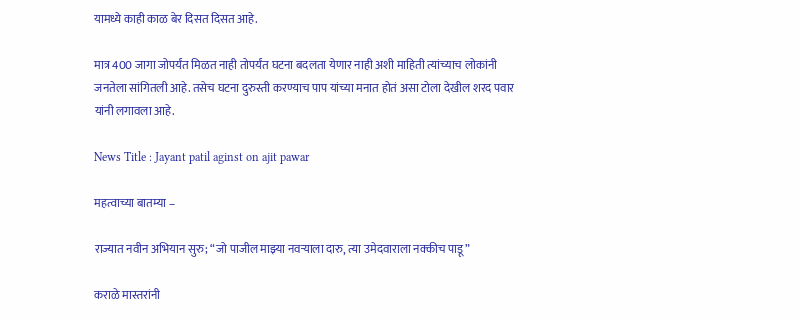यामध्ये काही काळ बेर दिसत दिसत आहे.

मात्र 400 जागा जोपर्यंत मिळत नाही तोपर्यंत घटना बदलता येणार नाही अशी माहिती त्यांच्याच लोकांनी जनतेला सांगितली आहे. तसेच घटना दुरुस्ती करण्याच पाप यांच्या मनात होतं असा टोला देखील शरद पवार यांनी लगावला आहे.

News Title : Jayant patil aginst on ajit pawar

महत्वाच्या बातम्या –

राज्यात नवीन अभियान सुरु; “जो पाजील माझ्या नवऱ्याला दारु, त्या उमेदवाराला नक्कीच पाडू”

कराळे मास्तरांनी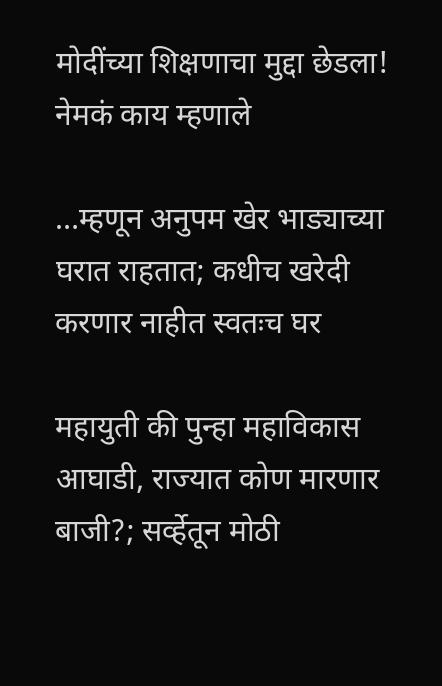मोदींच्या शिक्षणाचा मुद्दा छेडला! नेमकं काय म्हणाले

…म्हणून अनुपम खेर भाड्याच्या घरात राहतात; कधीच खरेदी करणार नाहीत स्वतःच घर

महायुती की पुन्हा महाविकास आघाडी, राज्यात कोण मारणार बाजी?; सर्व्हेतून मोठी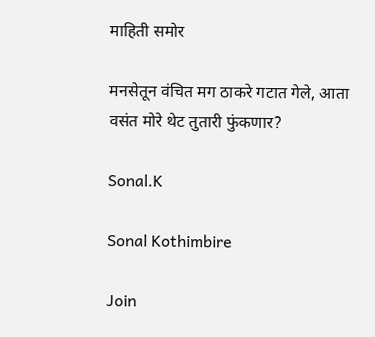माहिती समोर

मनसेतून वंचित मग ठाकरे गटात गेले, आता वसंत मोरे थेट तुतारी फुंकणार?

Sonal.K

Sonal Kothimbire

Join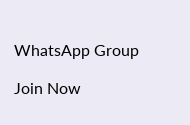WhatsApp Group

Join Now